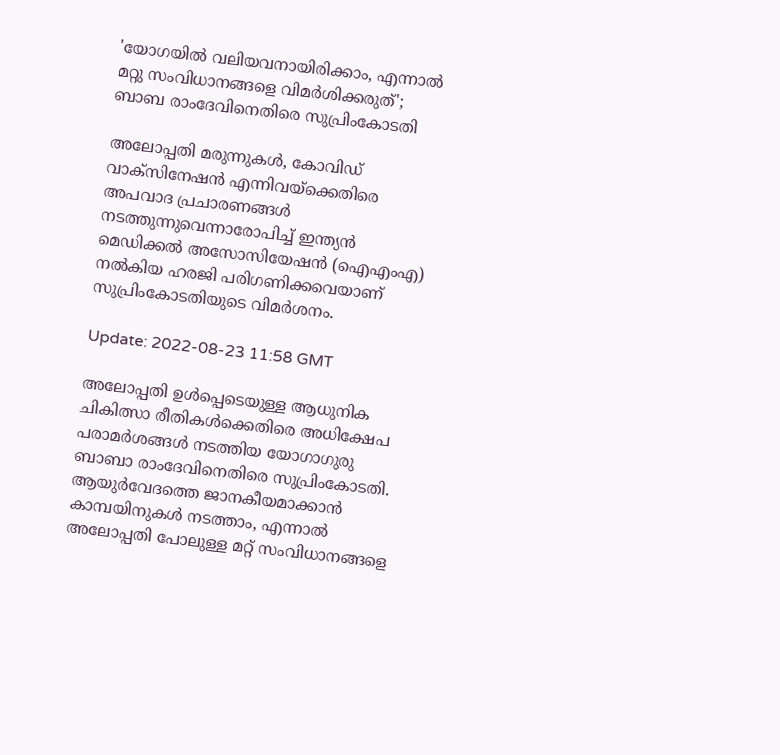'യോഗയിൽ വലിയവനായിരിക്കാം, എന്നാൽ മറ്റു സംവിധാനങ്ങളെ വിമർശിക്കരുത്'; ബാബ രാംദേവിനെതിരെ സുപ്രിംകോടതി

അലോപ്പതി മരുന്നുകൾ, കോവിഡ് വാക്സിനേഷൻ എന്നിവയ്ക്കെതിരെ അപവാദ പ്രചാരണങ്ങൾ നടത്തുന്നുവെന്നാരോപിച്ച് ഇന്ത്യൻ മെഡിക്കൽ അസോസിയേഷൻ (ഐഎംഎ) നൽകിയ ഹരജി പരിഗണിക്കവെയാണ് സുപ്രിംകോടതിയുടെ വിമർശനം.

Update: 2022-08-23 11:58 GMT

അലോപ്പതി ഉൾപ്പെടെയുള്ള ആധുനിക ചികിത്സാ രീതികൾക്കെതിരെ അധിക്ഷേപ പരാമർശങ്ങൾ നടത്തിയ യോഗാഗുരു ബാബാ രാംദേവിനെതിരെ സുപ്രിംകോടതി. ആയുർവേദത്തെ ജാനകീയമാക്കാൻ കാമ്പയിനുകൾ നടത്താം, എന്നാൽ അലോപ്പതി പോലുള്ള മറ്റ് സംവിധാനങ്ങളെ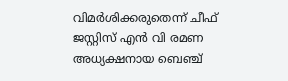വിമർശിക്കരുതെന്ന് ചീഫ് ജസ്റ്റിസ് എൻ വി രമണ അധ്യക്ഷനായ ബെഞ്ച്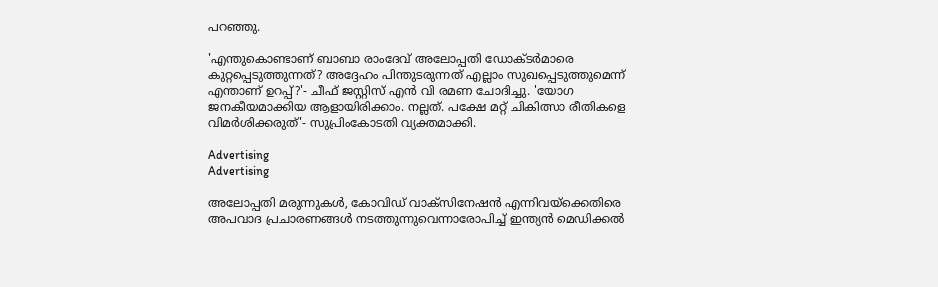പറഞ്ഞു.

'എന്തുകൊണ്ടാണ് ബാബാ രാംദേവ് അലോപ്പതി ഡോക്ടർമാരെ കുറ്റപ്പെടുത്തുന്നത്? അദ്ദേഹം പിന്തുടരുന്നത് എല്ലാം സുഖപ്പെടുത്തുമെന്ന് എന്താണ് ഉറപ്പ്?'- ചീഫ് ജസ്റ്റിസ് എൻ വി രമണ ചോദിച്ചു. 'യോഗ ജനകീയമാക്കിയ ആളായിരിക്കാം. നല്ലത്. പക്ഷേ മറ്റ് ചികിത്സാ രീതികളെ വിമർ‌ശിക്കരുത്'- സുപ്രിംകോടതി വ്യക്തമാക്കി.

Advertising
Advertising

അലോപ്പതി മരുന്നുകൾ, കോവിഡ് വാക്സിനേഷൻ എന്നിവയ്ക്കെതിരെ അപവാദ പ്രചാരണങ്ങൾ നടത്തുന്നുവെന്നാരോപിച്ച് ഇന്ത്യൻ മെഡിക്കൽ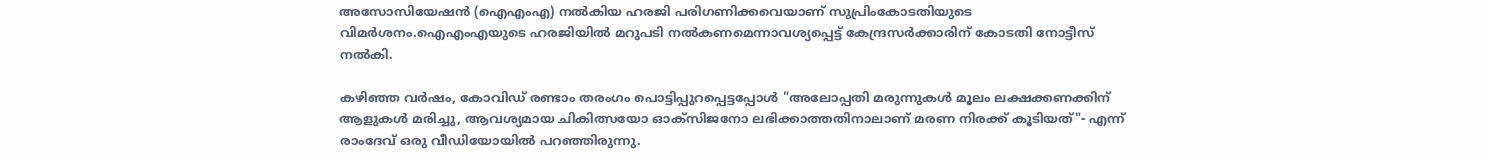അസോസിയേഷൻ (ഐഎംഎ) നൽകിയ ഹരജി പരിഗണിക്കവെയാണ് സുപ്രിംകോടതിയുടെ വിമർശനം.ഐഎംഎയുടെ ഹരജിയിൽ മറുപടി നൽകണമെന്നാവശ്യപ്പെട്ട് കേന്ദ്രസർക്കാരിന് കോടതി നോട്ടീസ് നൽകി.

കഴിഞ്ഞ വർഷം, കോവിഡ് രണ്ടാം തരംഗം പൊട്ടിപ്പുറപ്പെട്ടപ്പോൾ "അലോപ്പതി മരുന്നുകൾ മൂലം ലക്ഷക്കണക്കിന് ആളുകൾ മരിച്ചു, ആവശ്യമായ ചികിത്സയോ ഓക്സിജനോ ലഭിക്കാത്തതിനാലാണ് മരണ നിരക്ക് കൂടിയത്"- എന്ന് രാംദേവ് ഒരു വീഡിയോയിൽ പറഞ്ഞിരുന്നു.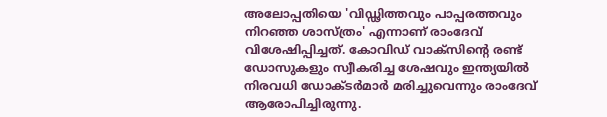അലോപ്പതിയെ 'വിഡ്ഢിത്തവും പാപ്പരത്തവും നിറഞ്ഞ ശാസ്ത്രം' എന്നാണ് രാംദേവ് വിശേഷിപ്പിച്ചത്. കോവിഡ് വാക്സിന്റെ രണ്ട് ഡോസുകളും സ്വീകരിച്ച ശേഷവും ഇന്ത്യയിൽ നിരവധി ഡോക്ടർമാർ മരിച്ചുവെന്നും രാംദേവ് ആരോപിച്ചിരുന്നു.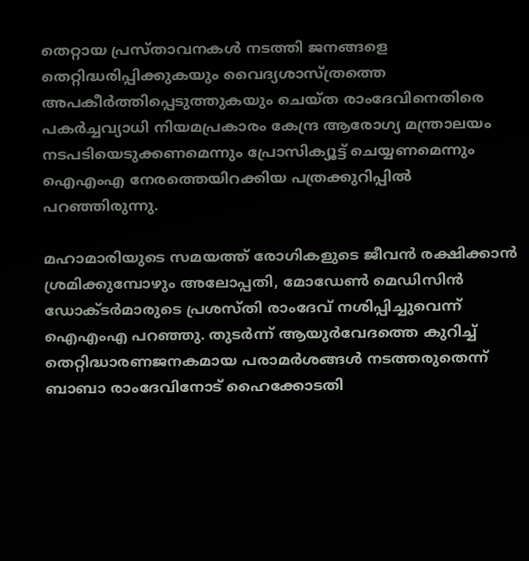തെറ്റായ പ്രസ്താവനകൾ നടത്തി ജനങ്ങളെ തെറ്റിദ്ധരിപ്പിക്കുകയും വൈദ്യശാസ്ത്രത്തെ അപകീർത്തിപ്പെടുത്തുകയും ചെയ്ത രാംദേവിനെതിരെ പകർച്ചവ്യാധി നിയമപ്രകാരം കേന്ദ്ര ആരോഗ്യ മന്ത്രാലയം നടപടിയെടുക്കണമെന്നും പ്രോസിക്യൂട്ട് ചെയ്യണമെന്നും ഐഎംഎ നേരത്തെയിറക്കിയ പത്രക്കുറിപ്പിൽ പറഞ്ഞിരുന്നു.

മഹാമാരിയുടെ സമയത്ത് രോഗികളുടെ ജീവൻ രക്ഷിക്കാൻ ശ്രമിക്കുമ്പോഴും അലോപ്പതി, മോഡേൺ മെഡിസിൻ ഡോക്ടർമാരുടെ പ്രശസ്തി രാംദേവ് നശിപ്പിച്ചുവെന്ന് ഐഎംഎ പറഞ്ഞു. തുടർന്ന് ആയുർവേദത്തെ കുറിച്ച് തെറ്റിദ്ധാരണജനകമായ പരാമർശങ്ങൾ നടത്തരുതെന്ന് ബാബാ രാംദേവിനോട് ഹൈക്കോടതി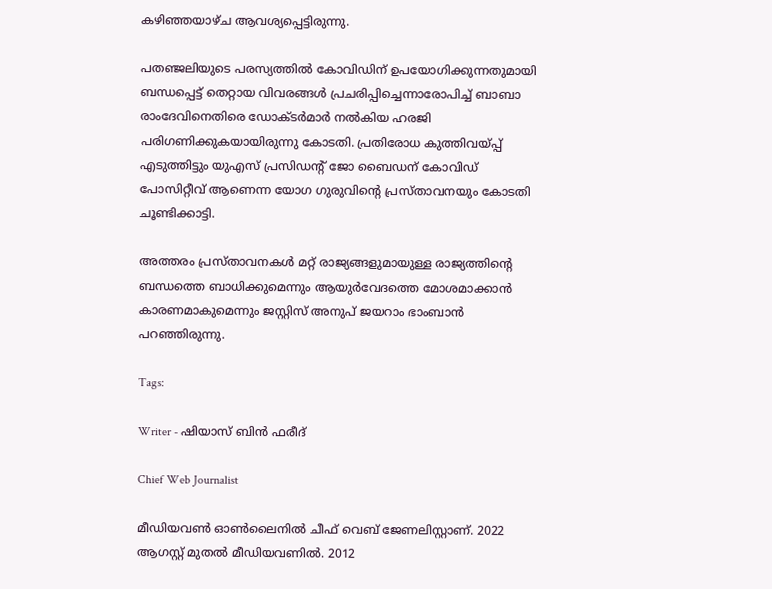കഴിഞ്ഞയാഴ്ച ആവശ്യപ്പെട്ടിരുന്നു.

പതഞ്ജലിയുടെ പരസ്യത്തിൽ കോവിഡിന് ഉപയോഗിക്കുന്നതുമായി ബന്ധപ്പെട്ട് തെറ്റായ വിവരങ്ങൾ പ്രചരിപ്പിച്ചെന്നാരോപിച്ച് ബാബാ രാംദേവിനെതിരെ ഡോക്ടർമാർ നൽകിയ ഹരജി പരിഗണിക്കുകയായിരുന്നു കോടതി. പ്രതിരോധ കുത്തിവയ്പ്പ് എടുത്തിട്ടും യുഎസ് പ്രസിഡന്റ് ജോ ബൈഡന് കോവിഡ് പോസിറ്റീവ് ആണെന്ന യോഗ ഗുരുവിന്റെ പ്രസ്‌താവനയും കോടതി ചൂണ്ടിക്കാട്ടി.

അത്തരം പ്രസ്താവനകൾ മറ്റ് രാജ്യങ്ങളുമായുള്ള രാജ്യത്തിന്റെ ബന്ധത്തെ ബാധിക്കുമെന്നും ആയുർവേദത്തെ മോശമാക്കാൻ കാരണമാകുമെന്നും ജസ്റ്റിസ് അനുപ് ജയറാം ഭാംബാൻ പറഞ്ഞിരുന്നു.

Tags:

Writer - ഷിയാസ് ബിന്‍ ഫരീദ്

Chief Web Journalist

മീഡിയവണ്‍ ഓണ്‍ലൈനില്‍ ചീഫ് വെബ് ജേണലിസ്റ്റാണ്. 2022 ആഗസ്റ്റ് മുതല്‍ മീഡിയവണില്‍. 2012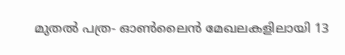മുതല്‍ പത്ര- ഓണ്‍ലൈന്‍ മേഖലകളിലായി 13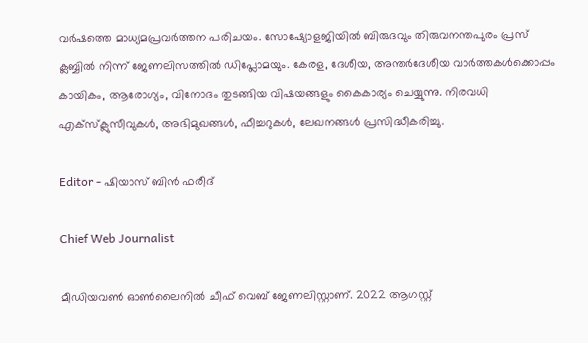വര്‍ഷത്തെ മാധ്യമപ്രവര്‍ത്തന പരിചയം. സോഷ്യോളജിയില്‍ ബിരുദവും തിരുവനന്തപുരം പ്രസ് ക്ലബ്ബില്‍ നിന്ന് ജേണലിസത്തില്‍ ഡിപ്ലോമയും. കേരള, ദേശീയ, അന്തര്‍ദേശീയ വാര്‍ത്തകള്‍ക്കൊപ്പം കായികം, ആരോഗ്യം, വിനോദം തുടങ്ങിയ വിഷയങ്ങളും കൈകാര്യം ചെയ്യുന്നു. നിരവധി എക്സ്ക്ലുസീവുകള്‍, അഭിമുഖങ്ങള്‍, ഫീച്ചറുകള്‍, ലേഖനങ്ങള്‍ പ്രസിദ്ധീകരിച്ചു.

Editor - ഷിയാസ് ബിന്‍ ഫരീദ്

Chief Web Journalist

മീഡിയവണ്‍ ഓണ്‍ലൈനില്‍ ചീഫ് വെബ് ജേണലിസ്റ്റാണ്. 2022 ആഗസ്റ്റ്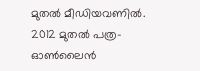മുതല്‍ മീഡിയവണില്‍. 2012 മുതല്‍ പത്ര- ഓണ്‍ലൈന്‍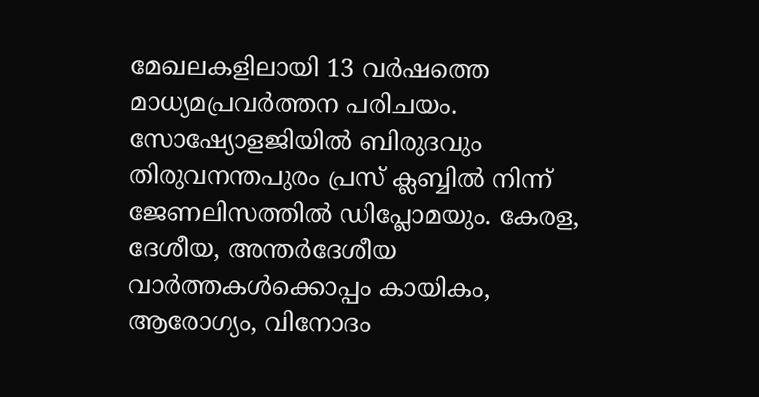മേഖലകളിലായി 13 വര്‍ഷത്തെ മാധ്യമപ്രവര്‍ത്തന പരിചയം. സോഷ്യോളജിയില്‍ ബിരുദവും തിരുവനന്തപുരം പ്രസ് ക്ലബ്ബില്‍ നിന്ന് ജേണലിസത്തില്‍ ഡിപ്ലോമയും. കേരള, ദേശീയ, അന്തര്‍ദേശീയ വാര്‍ത്തകള്‍ക്കൊപ്പം കായികം, ആരോഗ്യം, വിനോദം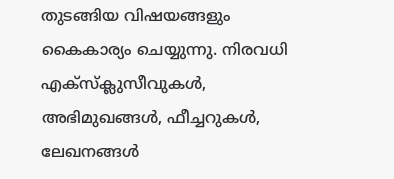തുടങ്ങിയ വിഷയങ്ങളും കൈകാര്യം ചെയ്യുന്നു. നിരവധി എക്സ്ക്ലുസീവുകള്‍, അഭിമുഖങ്ങള്‍, ഫീച്ചറുകള്‍, ലേഖനങ്ങള്‍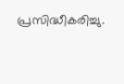പ്രസിദ്ധീകരിച്ചു.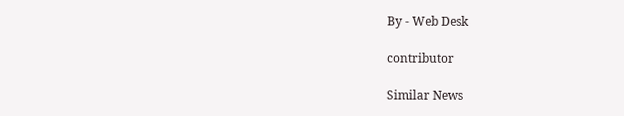By - Web Desk

contributor

Similar News